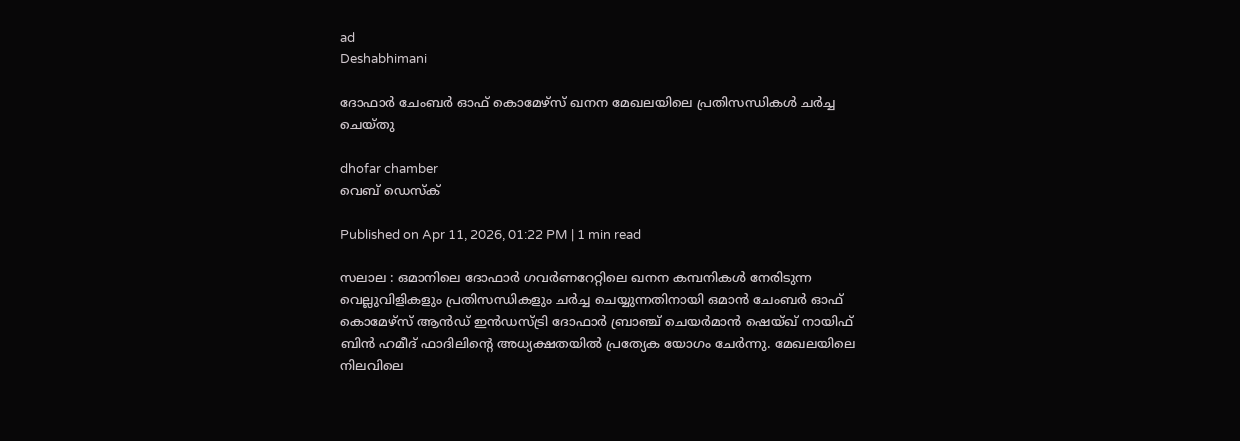ad
Deshabhimani

ദോഫാർ ചേംബർ ഓഫ് കൊമേഴ്‌സ് ഖനന മേഖലയിലെ പ്രതിസന്ധികൾ ചർച്ച ചെയ്തു

dhofar chamber
വെബ് ഡെസ്ക്

Published on Apr 11, 2026, 01:22 PM | 1 min read

സലാല : ഒമാനിലെ ദോഫാർ ഗവർണറേറ്റിലെ ഖനന കമ്പനികൾ നേരിടുന്ന വെല്ലുവിളികളും പ്രതിസന്ധികളും ചർച്ച ചെയ്യുന്നതിനായി ഒമാൻ ചേംബർ ഓഫ് കൊമേഴ്‌സ് ആൻഡ് ഇൻഡസ്ട്രി ദോഫാർ ബ്രാഞ്ച് ചെയർമാൻ ഷെയ്ഖ് നായിഫ് ബിൻ ഹമീദ് ഫാദിലിന്റെ അധ്യക്ഷതയിൽ പ്രത്യേക യോഗം ചേർന്നു. മേഖലയിലെ നിലവിലെ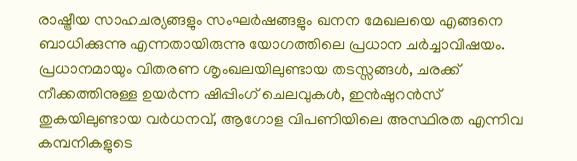രാഷ്ട്രീയ സാഹചര്യങ്ങളും സംഘർഷങ്ങളും ഖനന മേഖലയെ എങ്ങനെ ബാധിക്കുന്നു എന്നതായിരുന്നു യോഗത്തിലെ പ്രധാന ചർച്ചാവിഷയം. പ്രധാനമായും വിതരണ ശൃംഖലയിലുണ്ടായ തടസ്സങ്ങൾ, ചരക്ക് നീക്കത്തിനുള്ള ഉയർന്ന ഷിപ്പിംഗ് ചെലവുകൾ, ഇൻഷുറൻസ് തുകയിലുണ്ടായ വർധനവ്, ആഗോള വിപണിയിലെ അസ്ഥിരത എന്നിവ കമ്പനികളുടെ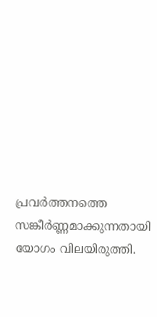പ്രവർത്തനത്തെ സങ്കീർണ്ണമാക്കുന്നതായി യോഗം വിലയിരുത്തി.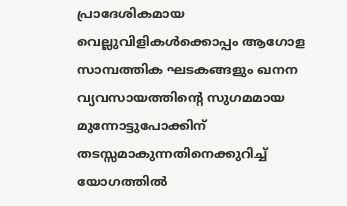പ്രാദേശികമായ വെല്ലുവിളികൾക്കൊപ്പം ആഗോള സാമ്പത്തിക ഘടകങ്ങളും ഖനന വ്യവസായത്തിന്റെ സുഗമമായ മുന്നോട്ടുപോക്കിന് തടസ്സമാകുന്നതിനെക്കുറിച്ച് യോഗത്തിൽ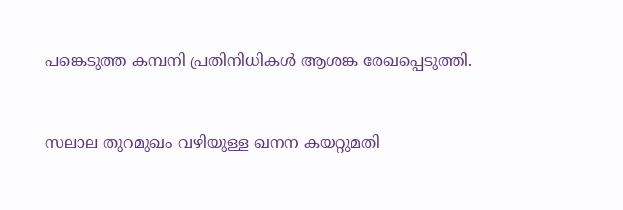പങ്കെടുത്ത കമ്പനി പ്രതിനിധികൾ ആശങ്ക രേഖപ്പെടുത്തി.


സലാല തുറമുഖം വഴിയുള്ള ഖനന കയറ്റുമതി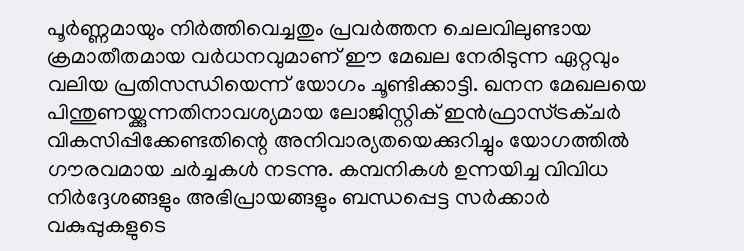പൂർണ്ണമായും നിർത്തിവെച്ചതും പ്രവർത്തന ചെലവിലുണ്ടായ ക്രമാതീതമായ വർധനവുമാണ് ഈ മേഖല നേരിടുന്ന ഏറ്റവും വലിയ പ്രതിസന്ധിയെന്ന് യോഗം ചൂണ്ടിക്കാട്ടി. ഖനന മേഖലയെ പിന്തുണയ്ക്കുന്നതിനാവശ്യമായ ലോജിസ്റ്റിക് ഇൻഫ്രാസ്ട്രക്ചർ വികസിപ്പിക്കേണ്ടതിന്റെ അനിവാര്യതയെക്കുറിച്ചും യോഗത്തിൽ ഗൗരവമായ ചർച്ചകൾ നടന്നു. കമ്പനികൾ ഉന്നയിച്ച വിവിധ നിർദ്ദേശങ്ങളും അഭിപ്രായങ്ങളും ബന്ധപ്പെട്ട സർക്കാർ വകുപ്പുകളുടെ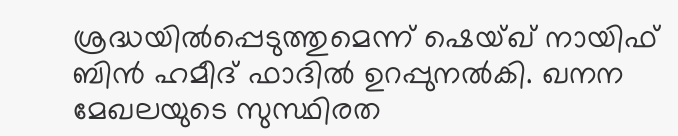ശ്രദ്ധയിൽപ്പെടുത്തുമെന്ന് ഷെയ്ഖ് നായിഫ് ബിൻ ഹമീദ് ഫാദിൽ ഉറപ്പുനൽകി. ഖനന മേഖലയുടെ സുസ്ഥിരത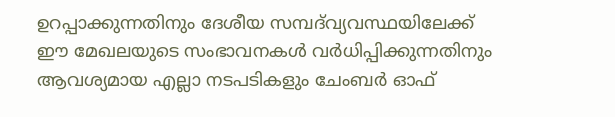ഉറപ്പാക്കുന്നതിനും ദേശീയ സമ്പദ്‌വ്യവസ്ഥയിലേക്ക് ഈ മേഖലയുടെ സംഭാവനകൾ വർധിപ്പിക്കുന്നതിനും ആവശ്യമായ എല്ലാ നടപടികളും ചേംബർ ഓഫ്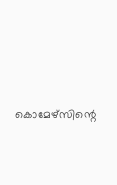കൊമേഴ്‌സിന്റെ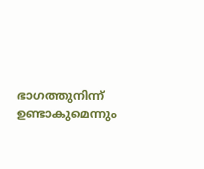ഭാഗത്തുനിന്ന് ഉണ്ടാകുമെന്നും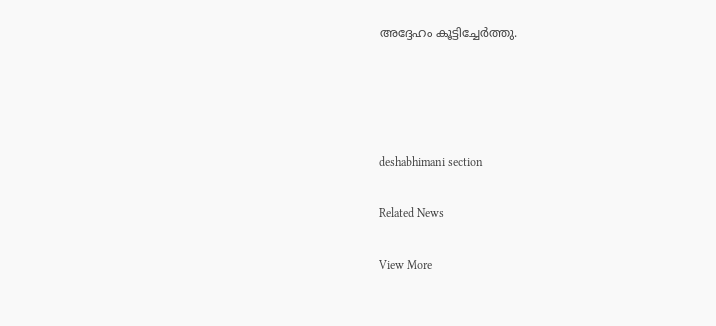അദ്ദേഹം കൂട്ടിച്ചേർത്തു.




deshabhimani section

Related News

View More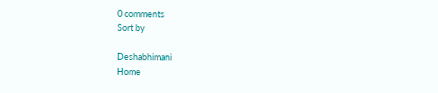0 comments
Sort by

Deshabhimani
Home